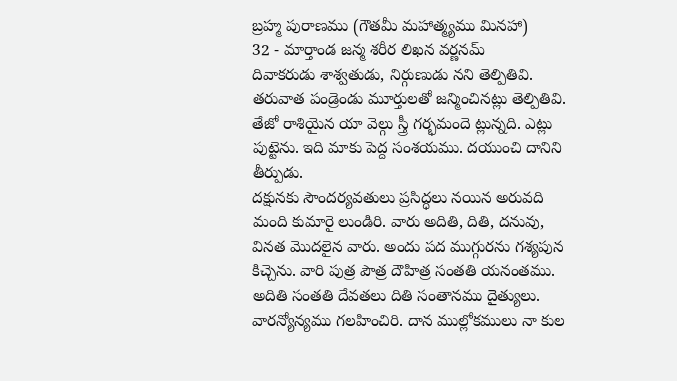బ్రహ్మ పురాణము (గౌతమీ మహాత్మ్యము మినహా)
32 - మార్తాండ జన్మ శరీర లిఖన వర్ణనమ్
దివాకరుడు శాశ్వతుడు, నిర్గుణుడు నని తెల్పితివి. తరువాత పండ్రెండు మూర్తులతో జన్మించినట్లు తెల్పితివి. తేజో రాశియైన యా వెల్గు స్త్రీ గర్భమందె ట్లున్నది. ఎట్లు పుట్టెను. ఇది మాకు పెద్ద సంశయము. దయుంచి దానిని తీర్పుడు.
దక్షునకు సౌందర్యవతులు ప్రసిద్ధలు నయిన అరువది మంది కుమారై లుండిరి. వారు అదితి, దితి, దనువు, వినత మొదలైన వారు. అందు పద ముగ్గురను గశ్యపున కిచ్చెను. వారి పుత్ర పౌత్ర దౌహిత్ర సంతతి యనంతము. అదితి సంతతి దేవతలు దితి సంతానము దైత్యులు. వారన్యోన్యము గలహించిరి. దాన ముల్లోకములు నా కుల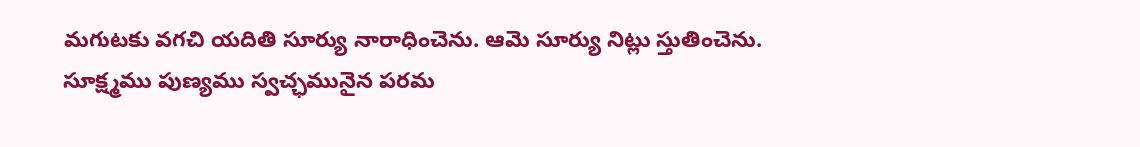మగుటకు వగచి యదితి సూర్యు నారాధించెను. ఆమె సూర్యు నిట్లు స్తుతించెను.
సూక్ష్మము పుణ్యము స్వచ్ఛమునైన పరమ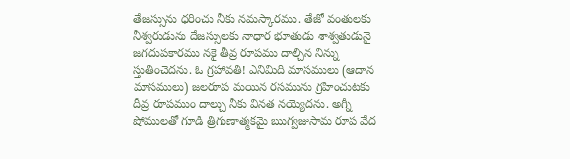తేజస్సును ధరించు నీకు నమస్కారము. తేజో వంతులకు నీశ్వరుడును దేజస్సులకు నాధార భూతుడు శాశ్వతుడునై జగదుపకారము నకై తీవ్ర రూపము దాల్చిన నిన్ను స్తుతించెదను. ఓ గ్రహావతి! ఎనిమిది మాసములు (ఆదాన మాసములు) జలరూప మయిన రసమును గ్రహించుటకు దీవ్ర రూపముం దాల్చు నీకు వినత నయ్యెదను. అగ్నీ షోములతో గూడి త్రిగుణాత్మకమై ఋగ్వజుసామ రూప వేద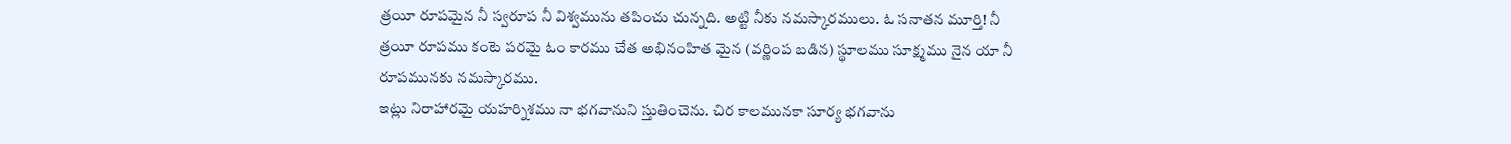త్రయీ రూపమైన నీ స్వరూప నీ విశ్వమును తపించు చున్నది. అట్టి నీకు నమస్కారములు. ఓ సనాతన మూర్తి! నీ త్రయీ రూపము కంటె పరమై ఓం కారము చేత అభినంహిత మైన (వర్ణింప బడిన) స్థూలము సూక్ష్మము నైన యా నీ రూపమునకు నమస్కారము.
ఇట్లు నిరాహారమై యహర్నిశము నా భగవానుని స్తుతించెను. చిర కాలమునకా సూర్య భగవాను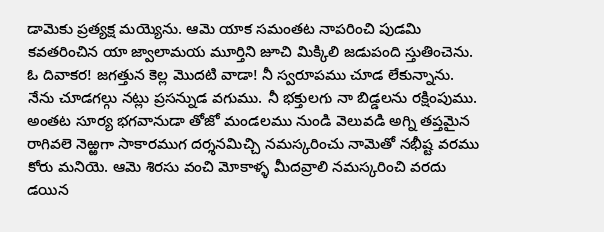డామెకు ప్రత్యక్ష మయ్యెను. ఆమె యాక సమంతట నాపరించి పుడమి కవతరించిన యా జ్వాలామయ మూర్తిని జూచి మిక్కిలి జడుపంది స్తుతించెను.
ఓ దివాకర! జగత్తున కెల్ల మొదటి వాడా! నీ స్వరూపము చూడ లేకున్నాను. నేను చూడగల్గు నట్లు ప్రసన్నుడ వగుము. నీ భక్తులగు నా బిడ్డలను రక్షింపుము.
అంతట సూర్య భగవానుడా తోజో మండలము నుండి వెలువడి అగ్ని తప్తమైన రాగివలె నెఱ్ఱగా సాకారముగ దర్శనమిచ్చి నమస్కరించు నామెతో నభీష్ట వరము కోరు మనియె. ఆమె శిరసు వంచి మోకాళ్ళ మీదవ్రాలి నమస్కరించి వరదు డయిన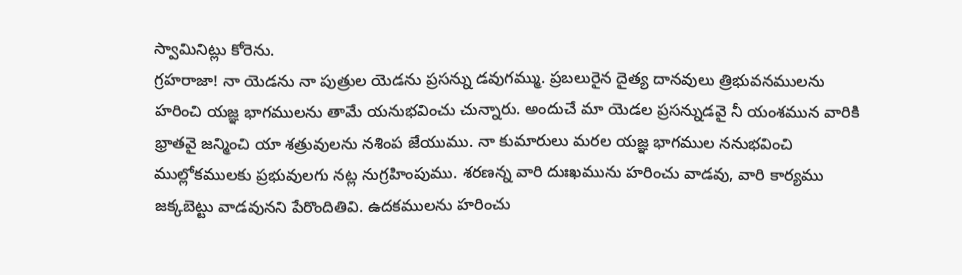స్వామినిట్లు కోరెను.
గ్రహరాజా! నా యెడను నా పుత్రుల యెడను ప్రసన్ను డవుగమ్ము. ప్రబలురైన దైత్య దానవులు త్రిభువనములను హరించి యజ్ఞ భాగములను తామే యనుభవించు చున్నారు. అందుచే మా యెడల ప్రసన్నుడవై నీ యంశమున వారికి భ్రాతవై జన్మించి యా శత్రువులను నశింప జేయుము. నా కుమారులు మరల యజ్ఞ భాగముల ననుభవించి ముల్లోకములకు ప్రభువులగు నట్ల నుగ్రహింపుము. శరణన్న వారి దుఃఖమును హరించు వాడవు, వారి కార్యము జక్కబెట్టు వాడవునని పేరొందితివి. ఉదకములను హరించు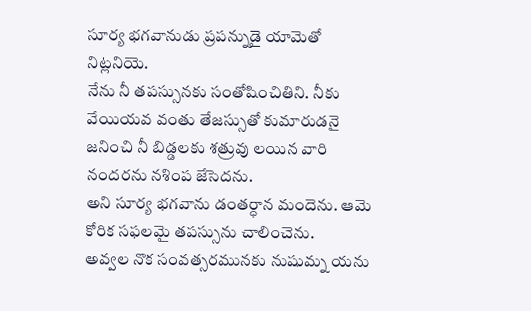సూర్య భగవానుడు ప్రపన్నుడై యామెతో నిట్లనియె.
నేను నీ తపస్సునకు సంతోషించితిని. నీకు వేయియవ వంతు తేజస్సుతో కుమారుడనై జనించి నీ బిడ్డలకు శత్రువు లయిన వారి నందరను నశింప జేసెదను.
అని సూర్య భగవాను డంతర్ధాన మందెను. ఆమె కోరిక సఫలమై తపస్సును చాలించెను.
అవ్వల నొక సంవత్సరమునకు నుషుమ్న యను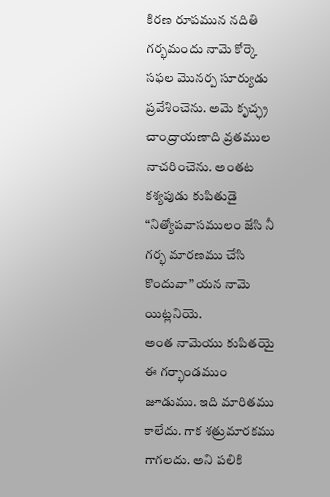కిరణ రూపమున నదితి గర్భమందు నామె కోర్కె సఫల మొనర్ప సూర్యుడు ప్రవేశించెను. అమె కృచ్ఛ్ర చాంద్రాయణాది వ్రతముల నాచరించెను. అంతట కశ్యపుడు కుపితుడై “నిత్యోపవాసములం జేసి నీ గర్భ మారణము చేసి కొందువా” యన నామె యిట్లనియె.
అంత నామెయు కుపితయై ఈ గర్భాండముం జూడుము. ఇది మారితము కాలేదు. గాక శత్రుమారకము గాగలదు. అని పలికి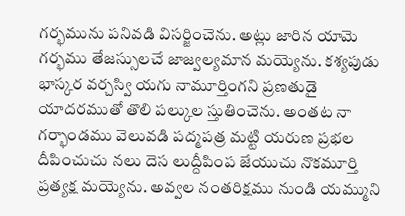గర్భమును పనివడి విసర్జించెను. అట్లు జారిన యామె గర్భము తేజస్సులచే జాజ్వల్యమాన మయ్యెను. కశ్యపుడు భాస్కర వర్చస్వి యగు నామూర్తింగని ప్రణతుడై యాదరముతో తొలి పల్కుల స్తుతించెను. అంతట నా గర్భాండము వెలువడి పద్మపత్ర మట్టి యరుణ ప్రభల దీపించుచు నలు దెస లుద్దీపింప జేయుచు నొకమూర్తి ప్రత్యక్ష మయ్యెను. అవ్వల నంతరిక్షము నుండి యమ్ముని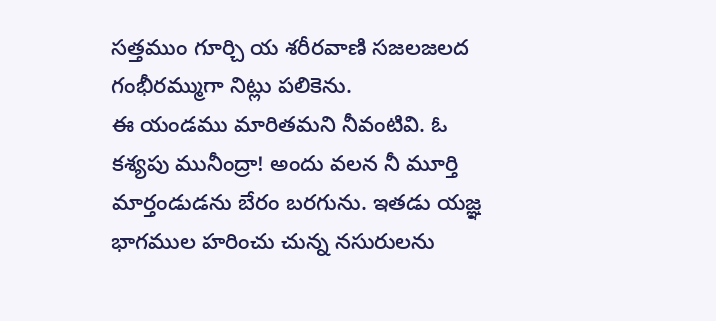సత్తముం గూర్చి య శరీరవాణి సజలజలద గంభీరమ్ముగా నిట్లు పలికెను.
ఈ యండము మారితమని నీవంటివి. ఓ కశ్యపు మునీంద్రా! అందు వలన నీ మూర్తి మార్తండుడను బేరం బరగును. ఇతడు యజ్ఞ భాగముల హరించు చున్న నసురులను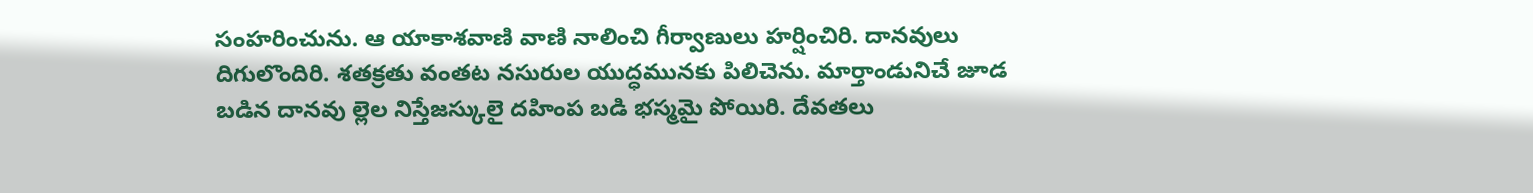సంహరించును. ఆ యాకాశవాణి వాణి నాలించి గీర్వాణులు హర్షించిరి. దానవులు దిగులొందిరి. శతక్రతు వంతట నసురుల యుద్ధమునకు పిలిచెను. మార్తాండునిచే జూడ బడిన దానవు ల్లెల నిస్తేజస్కులై దహింప బడి భస్మమై పోయిరి. దేవతలు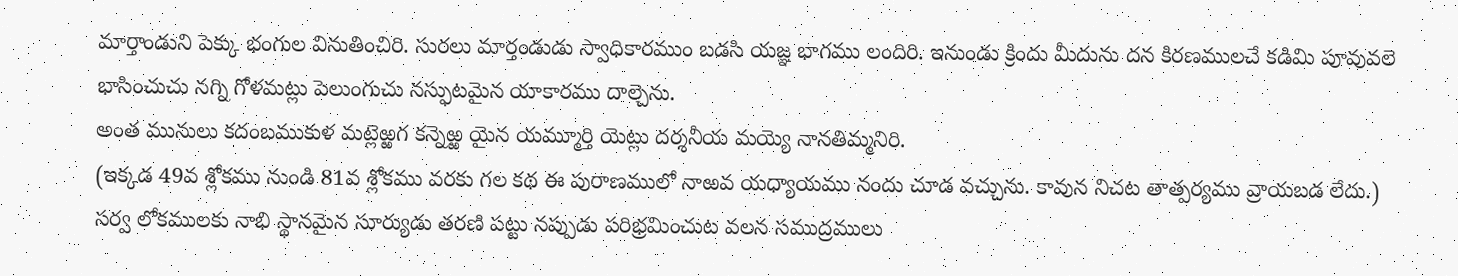మార్తాండుని పెక్కు భంగుల వినుతించిరి. సురలు మార్తండుడు స్వాధికారముం బడసి యజ్ఞ భాగము లందిరి. ఇనుండు క్రిందు మీదును దన కిరణములచే కడిమి పూవువలె భాసించుచు నగ్ని గోళమట్లు పెలుంగుచు నస్ఫుటమైన యాకారము దాల్చెను.
అంత మునులు కదంబముకుళ మట్లెఱ్ఱగ కన్నెఱ్ఱ యైన యమ్మూర్తి యెట్లు దర్శనీయ మయ్యె నానతిమ్మనిరి.
(ఇక్కడ 49వ శ్లోకము నుండి 81వ శ్లోకము వరకు గల కథ ఈ పురాణములో నాఱవ యధ్యాయము నందు చూడ వచ్చును. కావున నిచట తాత్పర్యము వ్రాయబడ లేదు.)
సర్వ లోకములకు నాభి స్థానమైన సూర్యుడు తరణి పట్టు నప్పుడు పరిభ్రమించుట వలన సముద్రములు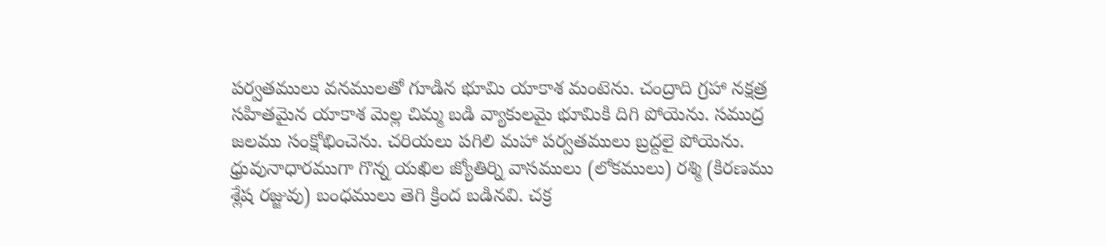పర్వతములు వనములతో గూడిన భూమి యాకాశ మంటెను. చంద్రాది గ్రహా నక్షత్ర సహితమైన యాకాశ మెల్ల చిమ్మ బడి వ్యాకులమై భూమికి దిగి పోయెను. సముద్ర జలము సంక్షోభించెను. చరియలు పగిలి మహా పర్వతములు బ్రద్దలై పోయెను. ధ్రువునాధారముగా గొన్న యఖిల జ్యోతిర్ని వాసములు (లోకములు) రశ్మి (కిరణము శ్లేష రజ్జువు) బంధములు తెగి క్రింద బడినవి. చక్ర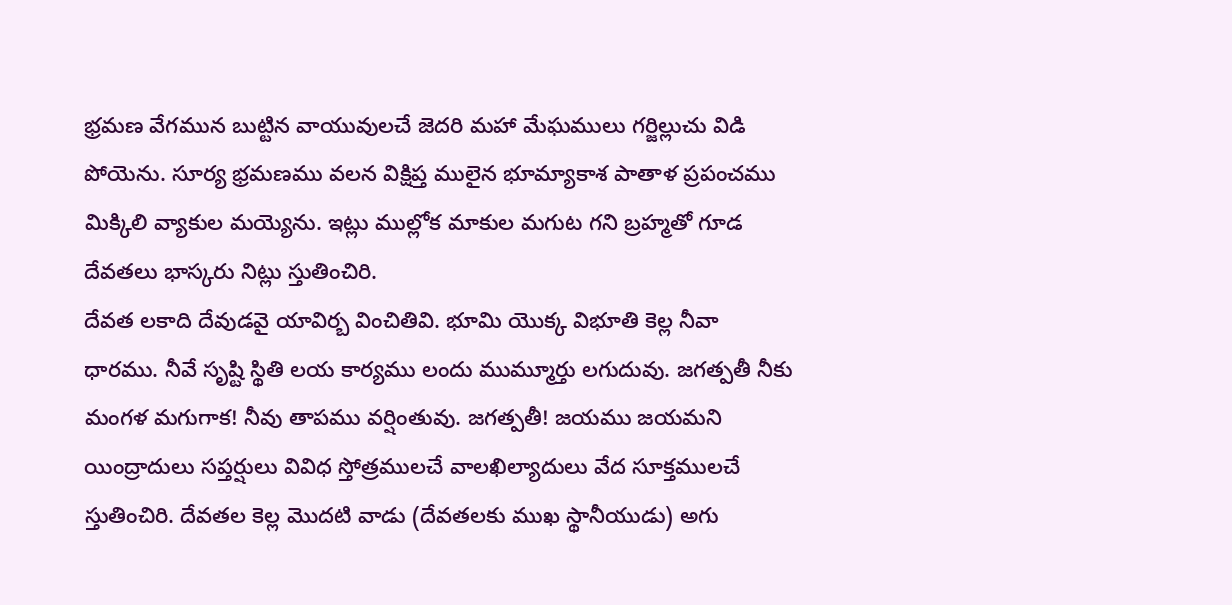భ్రమణ వేగమున బుట్టిన వాయువులచే జెదరి మహా మేఘములు గర్జిల్లుచు విడి పోయెను. సూర్య భ్రమణము వలన విక్షిప్త ములైన భూమ్యాకాశ పాతాళ ప్రపంచము మిక్కిలి వ్యాకుల మయ్యెను. ఇట్లు ముల్లోక మాకుల మగుట గని బ్రహ్మతో గూడ దేవతలు భాస్కరు నిట్లు స్తుతించిరి.
దేవత లకాది దేవుడవై యావిర్బ వించితివి. భూమి యొక్క విభూతి కెల్ల నీవా ధారము. నీవే సృష్టి స్థితి లయ కార్యము లందు ముమ్మూర్తు లగుదువు. జగత్పతీ నీకు మంగళ మగుగాక! నీవు తాపము వర్షింతువు. జగత్పతీ! జయము జయమని యింద్రాదులు సప్తర్షులు వివిధ స్తోత్రములచే వాలఖిల్యాదులు వేద సూక్తములచే స్తుతించిరి. దేవతల కెల్ల మొదటి వాడు (దేవతలకు ముఖ స్థానీయుడు) అగు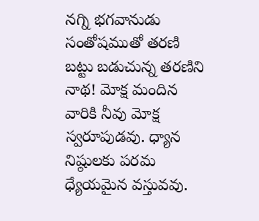నగ్ని భగవానుడు సంతోషముతో తరణి బట్టు బడుచున్న తరణిని నాథ! మోక్ష మందిన వారికి నీవు మోక్ష స్వరూపుడవు. ధ్యాన నిష్ఠులకు పరమ ధ్యేయమైన వస్తువవు.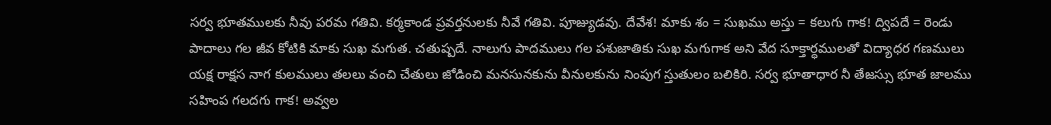సర్వ భూతములకు నీవు పరమ గతివి. కర్మకాండ ప్రవర్తనులకు నీవే గతివి. పూజ్యుడవు. దేవేశ! మాకు శం = సుఖము అస్తు = కలుగు గాక! ద్విపదే = రెండు పాదాలు గల జీవ కోటికి మాకు సుఖ మగుత. చతుష్పదే. నాలుగు పాదములు గల పశుజాతికు సుఖ మగుగాక అని వేద సూక్తార్ధములతో విద్యాధర గణములు యక్ష రాక్షస నాగ కులములు తలలు వంచి చేతులు జోడించి మనసునకును వీనులకును నింపుగ స్తుతులం బలికిరి. సర్వ భూతాధార నీ తేజస్సు భూత జాలము సహింప గలదగు గాక! అవ్వల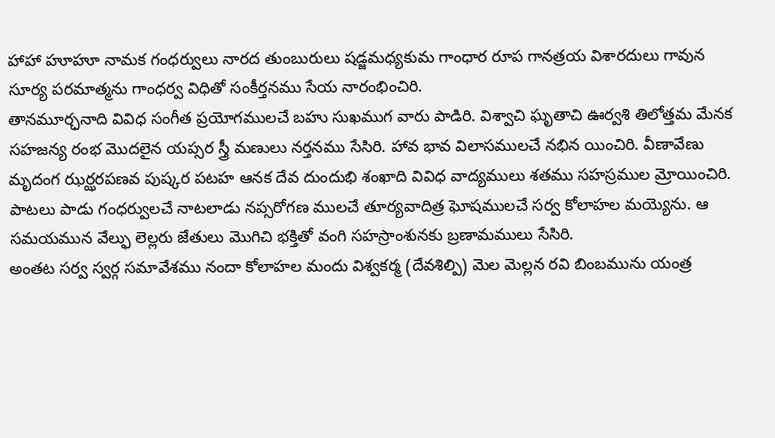హాహా హూహూ నామక గంధర్వులు నారద తుంబురులు షడ్జమధ్యకుమ గాంధార రూప గానత్రయ విశారదులు గావున సూర్య పరమాత్మను గాంధర్వ విధితో సంకీర్తనము సేయ నారంభించిరి.
తానమూర్ఛనాది వివిధ సంగీత ప్రయోగములచే బహు సుఖముగ వారు పాడిరి. విశ్వాచి ఘృతాచి ఊర్వశి తిలోత్తమ మేనక సహజన్య రంభ మొదలైన యప్సర స్త్రీ మణులు నర్తనము సేసిరి. హావ భావ విలాసములచే నభిన యించిరి. వీణావేణు మృదంగ ఝర్ఝరపణవ పుష్కర పటహ ఆనక దేవ దుందుభి శంఖాది వివిధ వాద్యములు శతము సహస్రముల మ్రోయించిరి. పాటలు పాడు గంధర్వులచే నాటలాడు నప్సరోగణ ములచే తూర్యవాదిత్ర ఘోషములచే సర్వ కోలాహల మయ్యెను. ఆ సమయమున వేల్ఫు లెల్లరు జేతులు మొగిచి భక్తితో వంగి సహస్రాంశునకు బ్రణామములు సేసిరి.
అంతట సర్వ స్వర్గ సమావేశము నందా కోలాహల మందు విశ్వకర్మ (దేవశిల్పి) మెల మెల్లన రవి బింబమును యంత్ర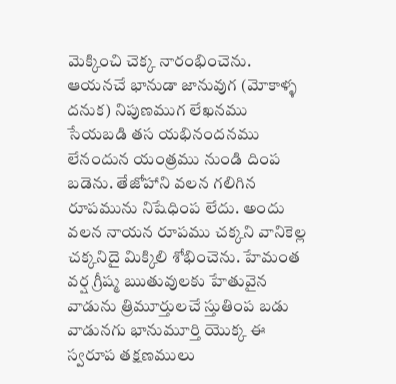మెక్కించి చెక్క నారంభించెను. ఆయనచే భానుడా జానువుగ (మోకాళ్ళ దనుక) నిపుణముగ లేఖనము సేయబడి తస యభినందనము లేనందున యంత్రము నుండి దింప బడెను. తేజోహాని వలన గలిగిన రూపమును నిషేధింప లేదు. అందు వలన నాయన రూపము చక్కని వానికెల్ల చక్కనిదై మిక్కిలి శోభించెను. హేమంత వర్ష గ్రీష్మ ఋతువులకు హేతువైన వాడును త్రిమూర్తులచే స్తుతింప బడు వాడునగు భానుమూర్తి యొక్క ఈ స్వరూప తక్షణములు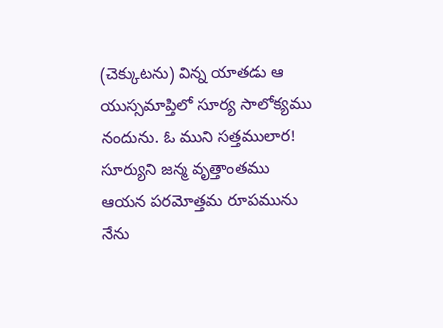(చెక్కుటను) విన్న యాతడు ఆ యుస్సమాప్తిలో సూర్య సాలోక్యము నందును. ఓ ముని సత్తములార! సూర్యుని జన్మ వృత్తాంతము ఆయన పరమోత్తమ రూపమును నేను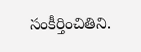సంకీర్తించితిని.